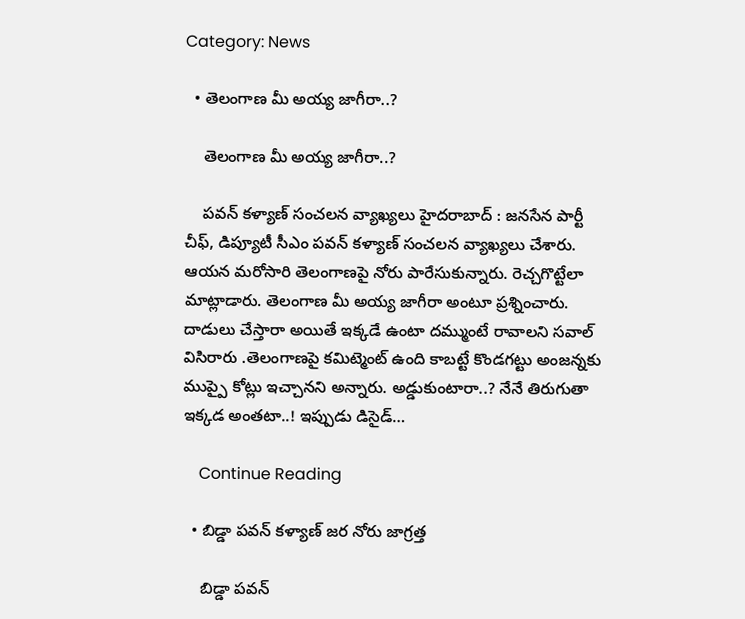Category: News

  • తెలంగాణ మీ అయ్య జాగీరా..?

    తెలంగాణ మీ అయ్య జాగీరా..?

    పవన్ కళ్యాణ్ సంచలన వ్యాఖ్యలు హైద‌రాబాద్ : జ‌న‌సేన పార్టీ చీఫ్‌, డిప్యూటీ సీఎం ప‌వ‌న్ క‌ళ్యాణ్ సంచ‌ల‌న వ్యాఖ్య‌లు చేశారు. ఆయ‌న మ‌రోసారి తెలంగాణ‌పై నోరు పారేసుకున్నారు. రెచ్చ‌గొట్టేలా మాట్లాడారు. తెలంగాణ మీ అయ్య జాగీరా అంటూ ప్ర‌శ్నించారు. దాడులు చేస్తారా అయితే ఇక్క‌డే ఉంటా ద‌మ్ముంటే రావాల‌ని స‌వాల్ విసిరారు .తెలంగాణపై కమిట్మెంట్ ఉంది కాబట్టే కొండగట్టు అంజన్నకు ముప్పై కోట్లు ఇచ్చానని అన్నారు. అడ్డుకుంటారా..? నేనే తిరుగుతా ఇక్కడ అంతటా..! ఇప్పుడు డిసైడ్…

    Continue Reading

  • బిడ్డా ప‌వ‌న్ క‌ళ్యాణ్ జ‌ర నోరు జాగ్ర‌త్త

    బిడ్డా ప‌వ‌న్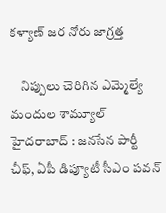క‌ళ్యాణ్ జ‌ర నోరు జాగ్ర‌త్త

    నిప్పులు చెరిగిన ఎమ్మెల్యే మందుల శామ్యూల్ హైద‌రాబాద్ : జ‌న‌సేన పార్టీ చీఫ్‌, ఏపీ డిప్యూటీ సీఎం ప‌వ‌న్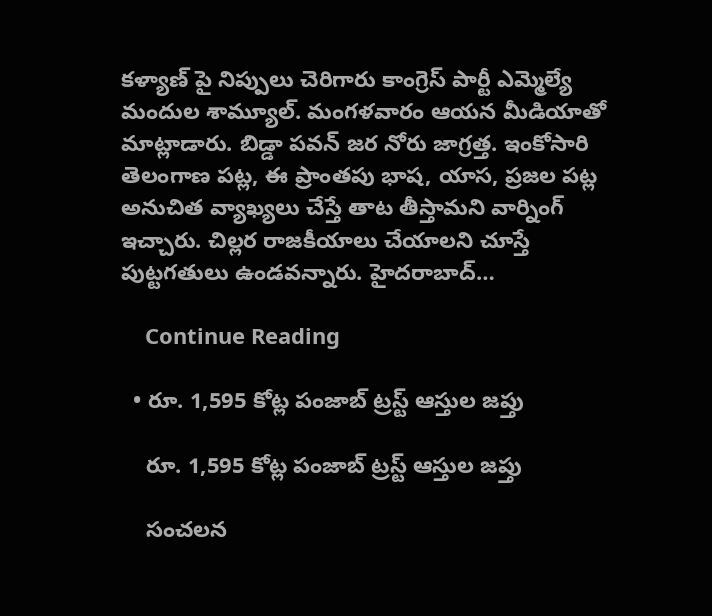క‌ళ్యాణ్ పై నిప్పులు చెరిగారు కాంగ్రెస్ పార్టీ ఎమ్మెల్యే మందుల శామ్యూల్. మంగ‌ళవారం ఆయ‌న మీడియాతో మాట్లాడారు. బిడ్డా ప‌వ‌న్ జ‌ర నోరు జాగ్ర‌త్త‌. ఇంకోసారి తెలంగాణ ప‌ట్ల‌, ఈ ప్రాంత‌పు భాష‌, యాస‌, ప్ర‌జ‌ల ప‌ట్ల అనుచిత వ్యాఖ్య‌లు చేస్తే తాట తీస్తామ‌ని వార్నింగ్ ఇచ్చారు. చిల్ల‌ర రాజ‌కీయాలు చేయాల‌ని చూస్తే పుట్ట‌గ‌తులు ఉండ‌వ‌న్నారు. హైదరాబాద్…

    Continue Reading

  • రూ. 1,595 కోట్ల పంజాబ్ ట్ర‌స్ట్ ఆస్తుల జ‌ప్తు

    రూ. 1,595 కోట్ల పంజాబ్ ట్ర‌స్ట్ ఆస్తుల జ‌ప్తు

    సంచ‌ల‌న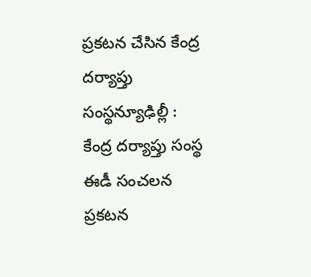ప్ర‌క‌ట‌న చేసిన కేంద్ర ద‌ర్యాప్తు సంస్థన్యూఢిల్లీ : కేంద్ర ద‌ర్యాప్తు సంస్థ ఈడీ సంచ‌ల‌న ప్ర‌క‌ట‌న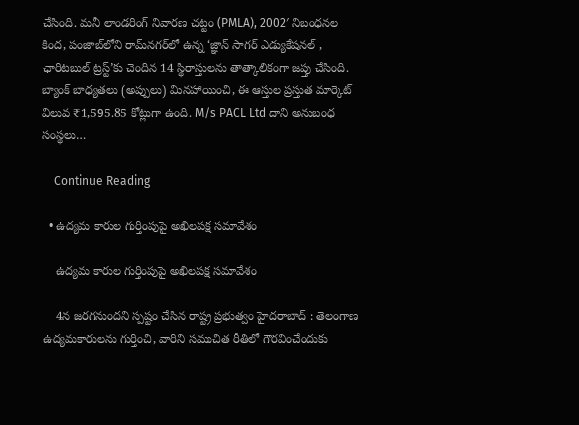చేసింది. మనీ లాండరింగ్ నివారణ చట్టం (PMLA), 2002′ నిబంధనల కింద, పంజాబ్‌లోని రామ్‌నగర్‌లో ఉన్న ‘జ్ఞాన్ సాగర్ ఎడ్యుకేషనల్ , ఛారిటబుల్ ట్రస్ట్’కు చెందిన 14 స్థిరాస్తులను తాత్కాలికంగా జప్తు చేసింది. బ్యాంక్ బాధ్యతలు (అప్పులు) మినహాయించి, ఈ ఆస్తుల ప్రస్తుత మార్కెట్ విలువ ₹1,595.85 కోట్లుగా ఉంది. M/s PACL Ltd దాని అనుబంధ సంస్థలు…

    Continue Reading

  • ఉద్యమ కారుల గుర్తింపుపై అఖిలపక్ష సమావేశం

    ఉద్యమ కారుల గుర్తింపుపై అఖిలపక్ష సమావేశం

    4న జ‌ర‌గ‌నుంద‌ని స్ప‌ష్టం చేసిన రాష్ట్ర ప్ర‌భుత్వం హైదరాబాద్ : తెలంగాణ ఉద్యమకారులను గుర్తించి, వారిని సముచిత రీతిలో గౌరవించేందుకు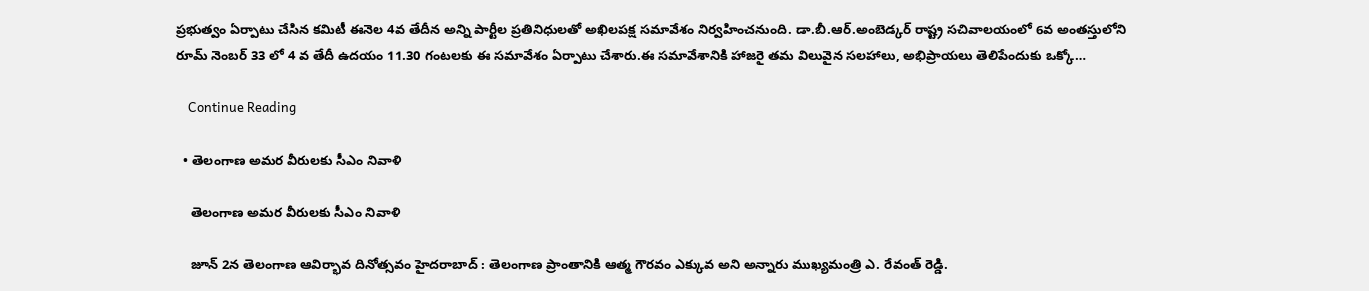ప్రభుత్వం ఏర్పాటు చేసిన కమిటీ ఈనెల 4వ తేదీన అన్ని పార్టీల ప్రతినిధులతో అఖిలపక్ష సమావేశం నిర్వహించనుంది. డా.బీ.ఆర్.అంబెడ్కర్ రాష్ట్ర సచివాలయంలో 6వ అంతస్తులోని రూమ్ నెంబర్ 33 లో 4 వ తేదీ ఉదయం 11.30 గంటలకు ఈ సమావేశం ఏర్పాటు చేశారు.ఈ సమావేశానికి హాజరై తమ విలువైన సలహాలు, అభిప్రాయలు తెలిపేందుకు ఒక్కో…

    Continue Reading

  • తెలంగాణ అమ‌ర వీరుల‌కు సీఎం నివాళి

    తెలంగాణ అమ‌ర వీరుల‌కు సీఎం నివాళి

    జూన్ 2న తెలంగాణ ఆవిర్భావ దినోత్స‌వం హైద‌రాబాద్ : తెలంగాణ ప్రాంతానికి ఆత్మ గౌర‌వం ఎక్కువ అని అన్నారు ముఖ్య‌మంత్రి ఎ. రేవంత్ రెడ్డి.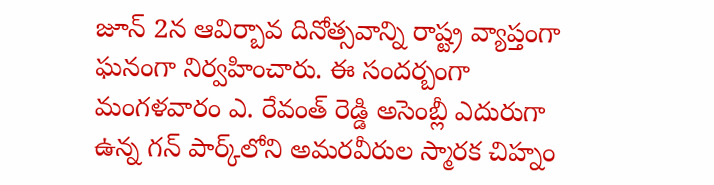జూన్ 2న ఆవిర్బావ దినోత్స‌వాన్ని రాష్ట్ర వ్యాప్తంగా ఘ‌నంగా నిర్వ‌హించారు. ఈ సంద‌ర్బంగా మంగ‌ళ‌వారం ఎ. రేవంత్ రెడ్డి అసెంబ్లీ ఎదురుగా ఉన్న గన్ పార్క్‌లోని అమరవీరుల స్మారక చిహ్నం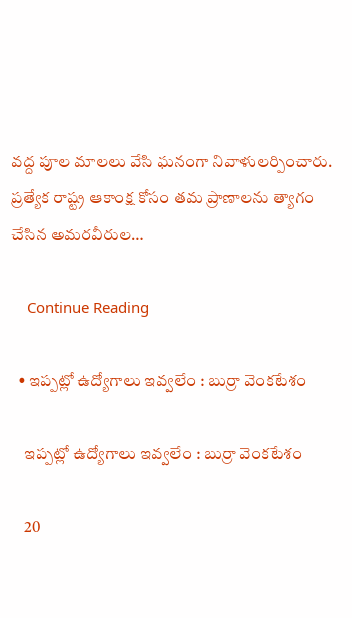వద్ద పూల మాల‌లు వేసి ఘ‌నంగా నివాళులర్పించారు. ప్రత్యేక రాష్ట్ర ఆకాంక్ష కోసం తమ ప్రాణాలను త్యాగం చేసిన అమరవీరుల…

    Continue Reading

  • ఇప్ప‌ట్లో ఉద్యోగాలు ఇవ్వ‌లేం : బుర్రా వెంక‌టేశం

    ఇప్ప‌ట్లో ఉద్యోగాలు ఇవ్వ‌లేం : బుర్రా వెంక‌టేశం

    20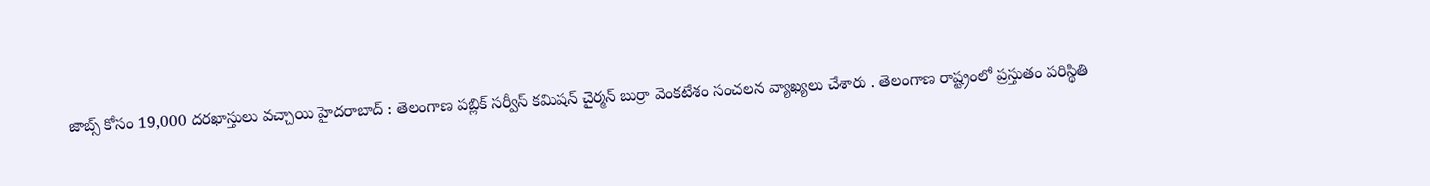జాబ్స్ కోసం 19,000 ద‌ర‌ఖాస్తులు వ‌చ్చాయి హైద‌రాబాద్ : తెలంగాణ ప‌బ్లిక్ స‌ర్వీస్ క‌మిష‌న్ చైర్మ‌న్ బుర్రా వెంక‌టేశం సంచ‌ల‌న వ్యాఖ్య‌లు చేశారు . తెలంగాణ రాష్ట్రంలో ప్ర‌స్తుతం ప‌రిస్థితి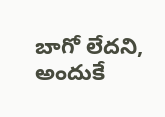బాగో లేద‌ని, అందుకే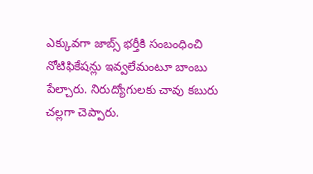ఎక్కువ‌గా జాబ్స్ భ‌ర్తీకి సంబంధించి నోటిఫికేష‌న్లు ఇవ్వ‌లేమంటూ బాంబు పేల్చారు. నిరుద్యోగుల‌కు చావు క‌బురు చ‌ల్ల‌గా చెప్పారు.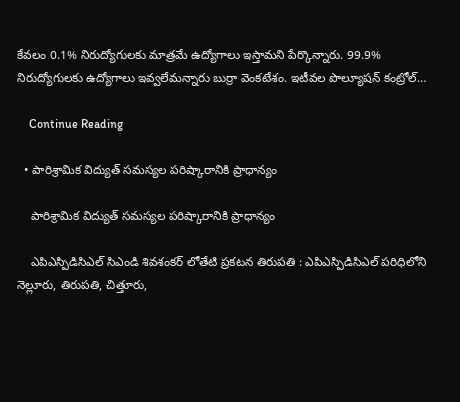కేవలం 0.1% నిరుద్యోగులకు మాత్రమే ఉద్యోగాలు ఇస్తామని పేర్కొన్నారు. 99.9% నిరుద్యోగులకు ఉద్యోగాలు ఇవ్వలేమ‌న్నారు బుర్రా వెంక‌టేశం. ఇటీవల పొల్యూషన్ కంట్రోల్…

    Continue Reading

  • పారిశ్రామిక విద్యుత్ సమస్యల పరిష్కారానికి ప్రాధాన్యం

    పారిశ్రామిక విద్యుత్ సమస్యల పరిష్కారానికి ప్రాధాన్యం

    ఎపిఎస్పిడిసిఎల్ సిఎండి శివశంకర్ లోతేటి ప్ర‌క‌ట‌న తిరుపతి : ఎపిఎస్పిడిసిఎల్ పరిధిలోని నెల్లూరు, తిరుపతి, చిత్తూరు,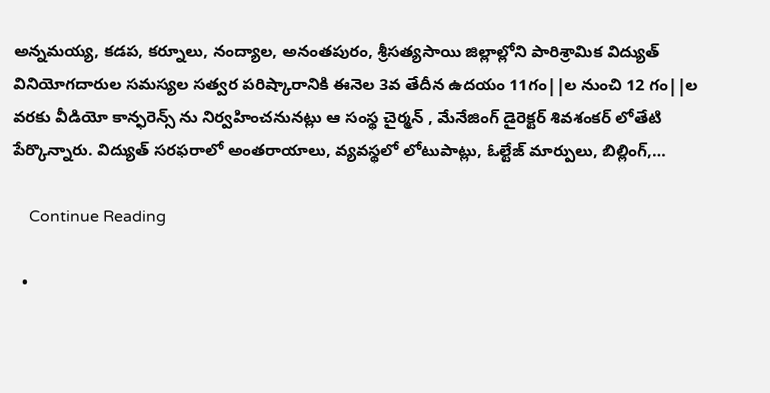అన్నమయ్య, కడప, కర్నూలు, నంద్యాల, అనంతపురం, శ్రీసత్యసాయి జిల్లాల్లోని పారిశ్రామిక విద్యుత్ వినియోగదారుల సమస్యల సత్వర పరిష్కారానికి ఈనెల 3వ తేదీన ఉదయం 11గం||ల నుంచి 12 గం||ల వరకు వీడియో కాన్ఫరెన్స్ ను నిర్వహించనునట్లు ఆ సంస్థ చైర్మన్ , మేనేజింగ్ డైరెక్టర్ శివశంకర్ లోతేటి పేర్కొన్నారు. విద్యుత్ సరఫరాలో అంతరాయాలు, వ్యవస్థలో లోటుపాట్లు, ఓల్టేజ్ మార్పులు, బిల్లింగ్,…

    Continue Reading

  •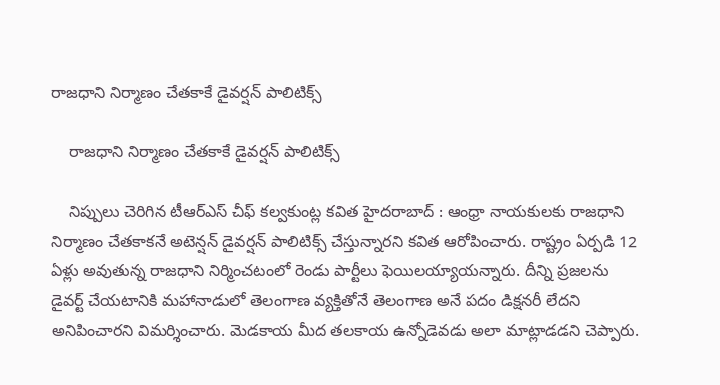రాజధాని నిర్మాణం చేతకాకే డైవ‌ర్ష‌న్ పాలిటిక్స్

    రాజధాని నిర్మాణం చేతకాకే డైవ‌ర్ష‌న్ పాలిటిక్స్

    నిప్పులు చెరిగిన టీఆర్ఎస్ చీఫ్ క‌ల్వ‌కుంట్ల క‌విత హైద‌రాబాద్ : ఆంధ్రా నాయకులకు రాజధాని నిర్మాణం చేతకాకనే అటెన్షన్ డైవర్షన్ పాలిటిక్స్ చేస్తున్నారని కవిత ఆరోపించారు. రాష్ట్రం ఏర్పడి 12 ఏళ్లు అవుతున్న రాజధాని నిర్మించటంలో రెండు పార్టీలు ఫెయిలయ్యాయన్నారు. దీన్ని ప్రజలను డైవర్ట్ చేయటానికి మహానాడులో తెలంగాణ వ్యక్తితోనే తెలంగాణ అనే పదం డిక్షనరీ లేదని అనిపించారని విమర్శించారు. మెడకాయ మీద తలకాయ ఉన్నోడెవడు అలా మాట్లాడడని చెప్పారు.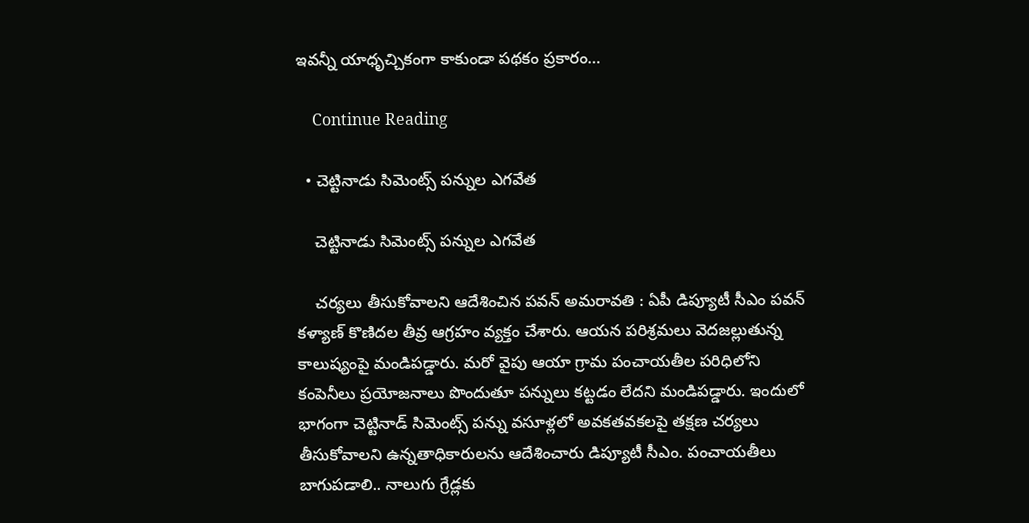ఇవన్నీ యాధృచ్చికంగా కాకుండా పథకం ప్రకారం…

    Continue Reading

  • చెట్టినాడు సిమెంట్స్ ప‌న్నుల ఎగ‌వేత

    చెట్టినాడు సిమెంట్స్ ప‌న్నుల ఎగ‌వేత

    చ‌ర్య‌లు తీసుకోవాల‌ని ఆదేశించిన ప‌వ‌న్ అమ‌రావ‌తి : ఏపీ డిప్యూటీ సీఎం ప‌వ‌న్ క‌ళ్యాణ్ కొణిద‌ల తీవ్ర ఆగ్ర‌హం వ్య‌క్తం చేశారు. ఆయ‌న ప‌రిశ్ర‌మ‌లు వెద‌జ‌ల్లుతున్న కాలుష్యంపై మండిప‌డ్డారు. మ‌రో వైపు ఆయా గ్రామ పంచాయ‌తీల ప‌రిధిలోని కంపెనీలు ప్ర‌యోజ‌నాలు పొందుతూ ప‌న్నులు క‌ట్ట‌డం లేద‌ని మండిప‌డ్డారు. ఇందులో భాగంగా చెట్టినాడ్ సిమెంట్స్ పన్ను వసూళ్లలో అవకతవకలపై తక్షణ చర్యలు తీసుకోవాల‌ని ఉన్న‌తాధికారుల‌ను ఆదేశించారు డిప్యూటీ సీఎం. పంచాయతీలు బాగుపడాలి.. నాలుగు గ్రేడ్లకు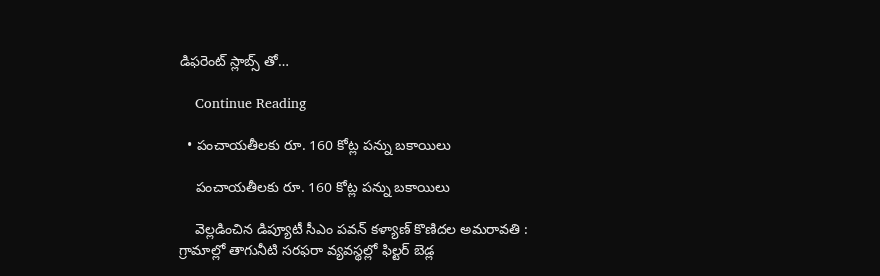డిఫరెంట్ స్లాబ్స్ తో…

    Continue Reading

  • పంచాయతీలకు రూ. 160 కోట్ల పన్ను బకాయిలు

    పంచాయతీలకు రూ. 160 కోట్ల పన్ను బకాయిలు

    వెల్ల‌డించిన డిప్యూటీ సీఎం ప‌వ‌న్ క‌ళ్యాణ్ కొణిద‌ల అమ‌రావ‌తి : గ్రామాల్లో తాగునీటి సరఫరా వ్యవస్థల్లో ఫిల్టర్ బెడ్ల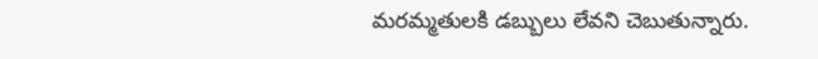మరమ్మతులకి డబ్బులు లేవని చెబుతున్నారు.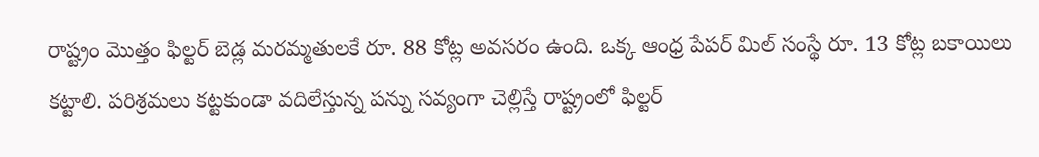రాష్ట్రం మొత్తం ఫిల్టర్ బెడ్ల మరమ్మతులకే రూ. 88 కోట్ల అవసరం ఉంది. ఒక్క ఆంధ్ర పేపర్ మిల్ సంస్థే రూ. 13 కోట్ల బకాయిలు కట్టాలి. పరిశ్రమలు కట్టకుండా వదిలేస్తున్న పన్ను సవ్యంగా చెల్లిస్తే రాష్ట్రంలో ఫిల్టర్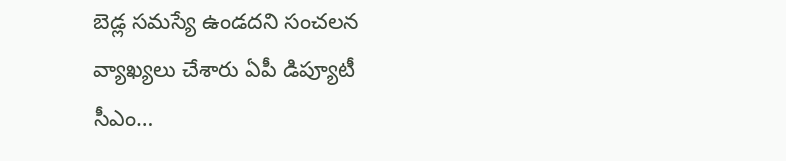బెడ్ల సమస్యే ఉండదని సంచ‌ల‌న వ్యాఖ్య‌లు చేశారు ఏపీ డిప్యూటీ సీఎం…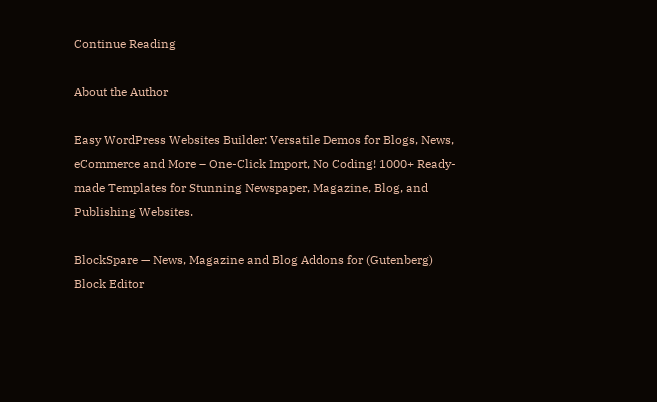Continue Reading

About the Author

Easy WordPress Websites Builder: Versatile Demos for Blogs, News, eCommerce and More – One-Click Import, No Coding! 1000+ Ready-made Templates for Stunning Newspaper, Magazine, Blog, and Publishing Websites.

BlockSpare — News, Magazine and Blog Addons for (Gutenberg) Block Editor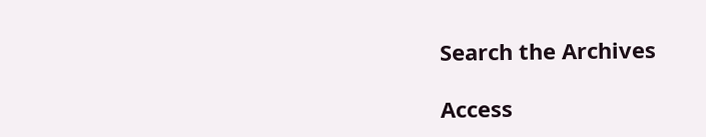Search the Archives

Access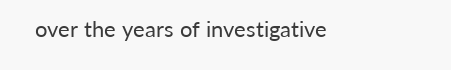over the years of investigative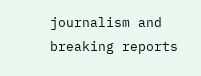journalism and breaking reports